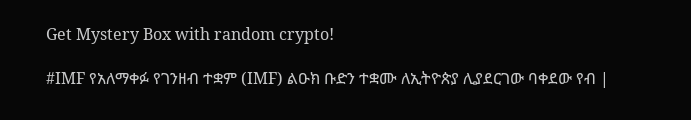Get Mystery Box with random crypto!

#IMF የአለማቀፉ የገንዘብ ተቋም (IMF) ልዑክ ቡድን ተቋሙ ለኢትዮጵያ ሊያደርገው ባቀደው የብ |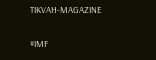TIKVAH-MAGAZINE

#IMF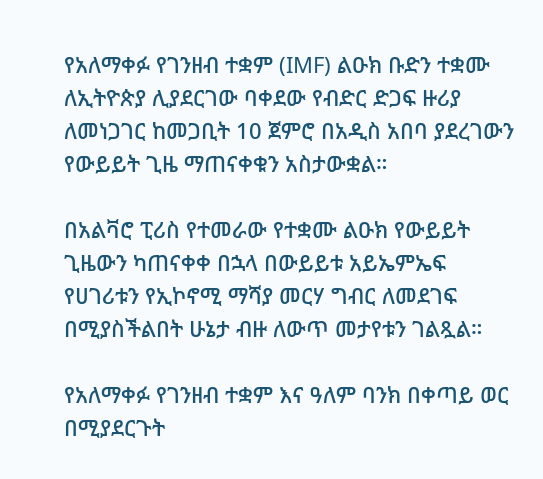የአለማቀፉ የገንዘብ ተቋም (IMF) ልዑክ ቡድን ተቋሙ ለኢትዮጵያ ሊያደርገው ባቀደው የብድር ድጋፍ ዙሪያ ለመነጋገር ከመጋቢት 10 ጀምሮ በአዲስ አበባ ያደረገውን የውይይት ጊዜ ማጠናቀቁን አስታውቋል።

በአልቫሮ ፒሪስ የተመራው የተቋሙ ልዑክ የውይይት ጊዜውን ካጠናቀቀ በኋላ በውይይቱ አይኤምኤፍ የሀገሪቱን የኢኮኖሚ ማሻያ መርሃ ግብር ለመደገፍ በሚያስችልበት ሁኔታ ብዙ ለውጥ መታየቱን ገልጿል።

የአለማቀፉ የገንዘብ ተቋም እና ዓለም ባንክ በቀጣይ ወር በሚያደርጉት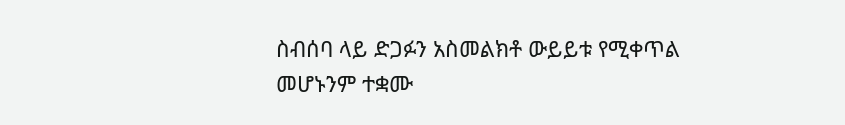ስብሰባ ላይ ድጋፉን አስመልክቶ ውይይቱ የሚቀጥል መሆኑንም ተቋሙ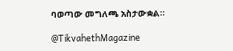ባወጣው መግለጫ አስታውቋል።

@TikvahethMagazine